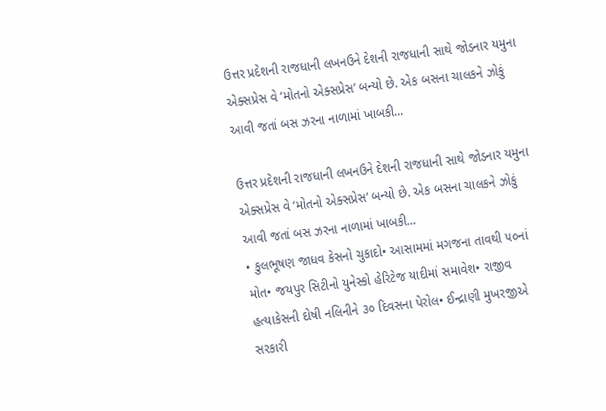ઉત્તર પ્રદેશની રાજધાની લખનઉને દેશની રાજધાની સાથે જોડનાર યમુના એક્સપ્રેસ વે ‘મોતનો એક્સપ્રેસ’ બન્યો છે. એક બસના ચાલકને ઝોકું આવી જતાં બસ ઝરના નાળામાં ખાબકી...

ઉત્તર પ્રદેશની રાજધાની લખનઉને દેશની રાજધાની સાથે જોડનાર યમુના એક્સપ્રેસ વે ‘મોતનો એક્સપ્રેસ’ બન્યો છે. એક બસના ચાલકને ઝોકું આવી જતાં બસ ઝરના નાળામાં ખાબકી...
• કુલભૂષણ જાધવ કેસનો ચુકાદો• આસામમાં મગજના તાવથી ૫૦નાં મોત• જયપુર સિટીનો યુનેસ્કો હેરિટેજ યાદીમાં સમાવેશ• રાજીવ હત્યાકેસની દોષી નલિનીને ૩૦ દિવસના પેરોલ• ઈન્દ્રાણી મુખરજીએ સરકારી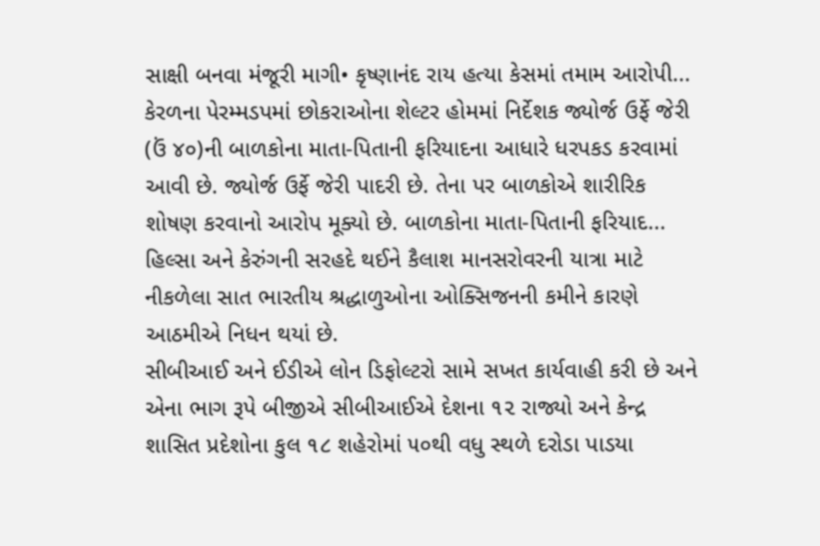સાક્ષી બનવા મંજૂરી માગી• કૃષ્ણાનંદ રાય હત્યા કેસમાં તમામ આરોપી...
કેરળના પેરમ્મડપમાં છોકરાઓના શેલ્ટર હોમમાં નિર્દેશક જ્યોર્જ ઉર્ફે જેરી (ઉં ૪૦)ની બાળકોના માતા-પિતાની ફરિયાદના આધારે ધરપકડ કરવામાં આવી છે. જ્યોર્જ ઉર્ફે જેરી પાદરી છે. તેના પર બાળકોએ શારીરિક શોષણ કરવાનો આરોપ મૂક્યો છે. બાળકોના માતા-પિતાની ફરિયાદ...
હિલ્સા અને કેરુંગની સરહદે થઈને કૈલાશ માનસરોવરની યાત્રા માટે નીકળેલા સાત ભારતીય શ્રદ્ધાળુઓના ઓક્સિજનની કમીને કારણે આઠમીએ નિધન થયાં છે.
સીબીઆઈ અને ઈડીએ લોન ડિફોલ્ટરો સામે સખત કાર્યવાહી કરી છે અને એના ભાગ રૂપે બીજીએ સીબીઆઈએ દેશના ૧૨ રાજ્યો અને કેન્દ્ર શાસિત પ્રદેશોના કુલ ૧૮ શહેરોમાં ૫૦થી વધુ સ્થળે દરોડા પાડયા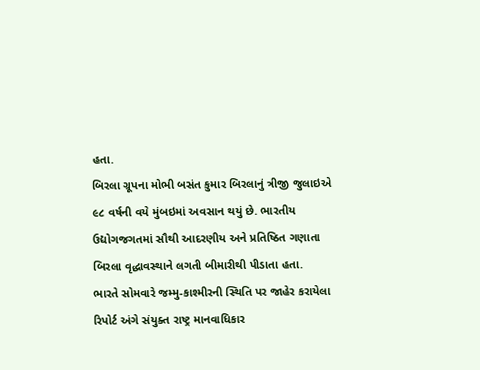હતા.
બિરલા ગ્રૂપના મોભી બસંત કુમાર બિરલાનું ત્રીજી જુલાઇએ ૯૮ વર્ષની વયે મુંબઇમાં અવસાન થયું છે. ભારતીય ઉદ્યોગજગતમાં સૌથી આદરણીય અને પ્રતિષ્ઠિત ગણાતા બિરલા વૃદ્ધાવસ્થાને લગતી બીમારીથી પીડાતા હતા.
ભારતે સોમવારે જમ્મુ-કાશ્મીરની સ્થિતિ પર જાહેર કરાયેલા રિપોર્ટ અંગે સંયુક્ત રાષ્ટ્ર માનવાધિકાર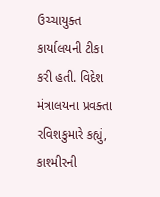ઉચ્ચાયુક્ત કાર્યાલયની ટીકા કરી હતી. વિદેશ મંત્રાલયના પ્રવક્તા રવિશકુમારે કહ્યું, કાશ્મીરની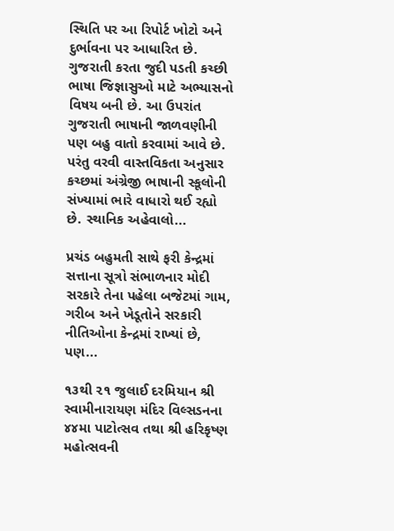સ્થિતિ પર આ રિપોર્ટ ખોટો અને દુર્ભાવના પર આધારિત છે.
ગુજરાતી કરતા જુદી પડતી કચ્છી ભાષા જિજ્ઞાસુઓ માટે અભ્યાસનો વિષય બની છે. આ ઉપરાંત ગુજરાતી ભાષાની જાળવણીની પણ બહુ વાતો કરવામાં આવે છે. પરંતુ વરવી વાસ્તવિકતા અનુસાર કચ્છમાં અંગ્રેજી ભાષાની સ્કૂલોની સંખ્યામાં ભારે વાધારો થઈ રહ્યો છે. સ્થાનિક અહેવાલો...

પ્રચંડ બહુમતી સાથે ફરી કેન્દ્રમાં સત્તાના સૂત્રો સંભાળનાર મોદી સરકારે તેના પહેલા બજેટમાં ગામ, ગરીબ અને ખેડૂતોને સરકારી નીતિઓના કેન્દ્રમાં રાખ્યાં છે, પણ...

૧૩થી ૨૧ જુલાઈ દરમિયાન શ્રી સ્વામીનારાયણ મંદિર વિલ્સડનના ૪૪મા પાટોત્સવ તથા શ્રી હરિકૃષ્ણ મહોત્સવની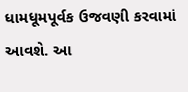ધામધૂમપૂર્વક ઉજવણી કરવામાં આવશે. આ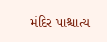મંદિર પાશ્ચાત્ય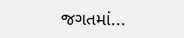જગતમાં...